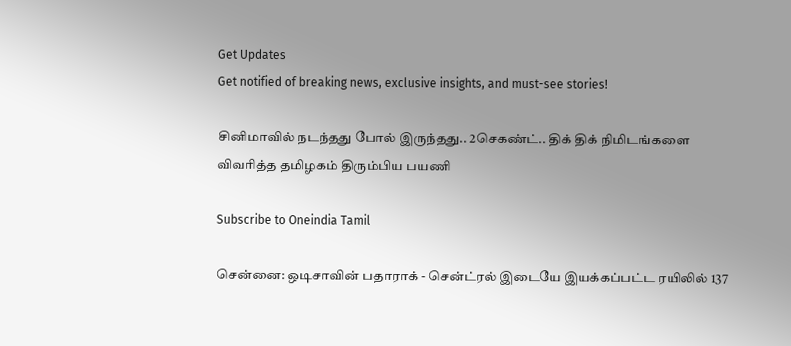Get Updates
Get notified of breaking news, exclusive insights, and must-see stories!

சினிமாவில் நடந்தது போல் இருந்தது.. 2செகண்ட்.. திக் திக் நிமிடங்களை விவரித்த தமிழகம் திரும்பிய பயணி

Subscribe to Oneindia Tamil

சென்னை: ஒடிசாவின் பதாராக் - சென்ட்ரல் இடையே இயக்கப்பட்ட ரயிலில் 137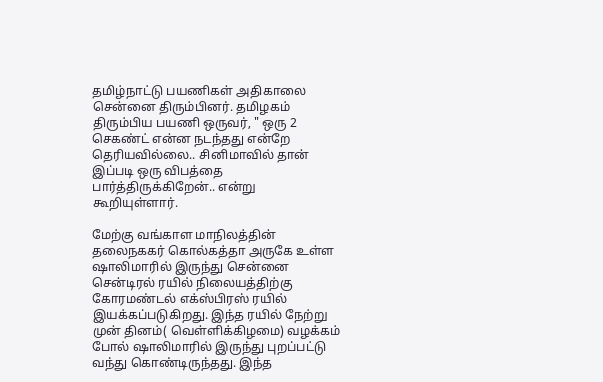தமிழ்நாட்டு பயணிகள் அதிகாலை சென்னை திரும்பினர். தமிழகம் திரும்பிய பயணி ஒருவர், " ஒரு 2 செகண்ட் என்ன நடந்தது என்றே தெரியவில்லை.. சினிமாவில் தான் இப்படி ஒரு விபத்தை பார்த்திருக்கிறேன்.. என்று கூறியுள்ளார்.

மேற்கு வங்காள மாநிலத்தின் தலைநககர் கொல்கத்தா அருகே உள்ள ஷாலிமாரில் இருந்து சென்னை சென்டிரல் ரயில் நிலையத்திற்கு கோரமண்டல் எக்ஸ்பிரஸ் ரயில் இயக்கப்படுகிறது. இந்த ரயில் நேற்று முன் தினம்( வெள்ளிக்கிழமை) வழக்கம் போல் ஷாலிமாரில் இருந்து புறப்பட்டு வந்து கொண்டிருந்தது. இந்த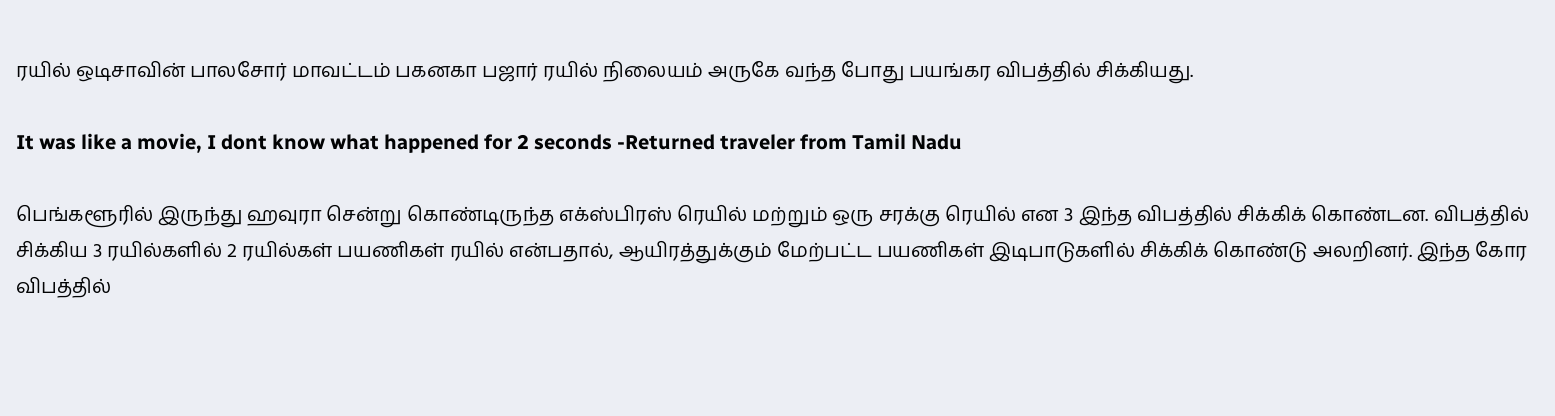ரயில் ஒடிசாவின் பாலசோர் மாவட்டம் பகனகா பஜார் ரயில் நிலையம் அருகே வந்த போது பயங்கர விபத்தில் சிக்கியது.

It was like a movie, I dont know what happened for 2 seconds -Returned traveler from Tamil Nadu

பெங்களூரில் இருந்து ஹவுரா சென்று கொண்டிருந்த எக்ஸ்பிரஸ் ரெயில் மற்றும் ஒரு சரக்கு ரெயில் என 3 இந்த விபத்தில் சிக்கிக் கொண்டன. விபத்தில் சிக்கிய 3 ரயில்களில் 2 ரயில்கள் பயணிகள் ரயில் என்பதால், ஆயிரத்துக்கும் மேற்பட்ட பயணிகள் இடிபாடுகளில் சிக்கிக் கொண்டு அலறினர். இந்த கோர விபத்தில்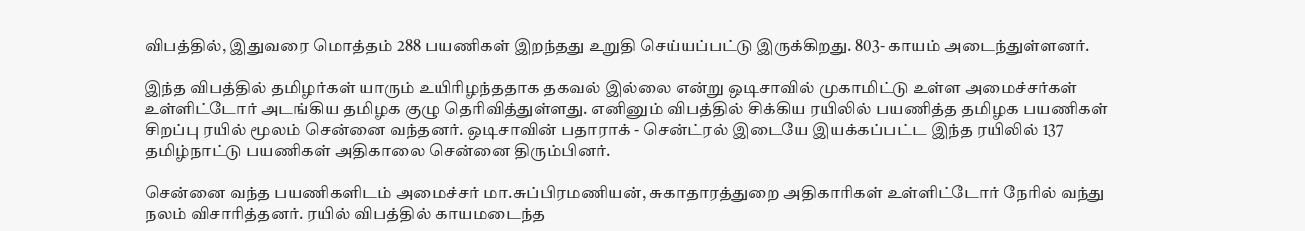விபத்தில், இதுவரை மொத்தம் 288 பயணிகள் இறந்தது உறுதி செய்யப்பட்டு இருக்கிறது. 803- காயம் அடைந்துள்ளனர்.

இந்த விபத்தில் தமிழர்கள் யாரும் உயிரிழந்ததாக தகவல் இல்லை என்று ஒடிசாவில் முகாமிட்டு உள்ள அமைச்சர்கள் உள்ளிட்டோர் அடங்கிய தமிழக குழு தெரிவித்துள்ளது. எனினும் விபத்தில் சிக்கிய ரயிலில் பயணித்த தமிழக பயணிகள் சிறப்பு ரயில் மூலம் சென்னை வந்தனர். ஒடிசாவின் பதாராக் - சென்ட்ரல் இடையே இயக்கப்பட்ட இந்த ரயிலில் 137 தமிழ்நாட்டு பயணிகள் அதிகாலை சென்னை திரும்பினர்.

சென்னை வந்த பயணிகளிடம் அமைச்சர் மா.சுப்பிரமணியன், சுகாதாரத்துறை அதிகாரிகள் உள்ளிட்டோர் நேரில் வந்து நலம் விசாரித்தனர். ரயில் விபத்தில் காயமடைந்த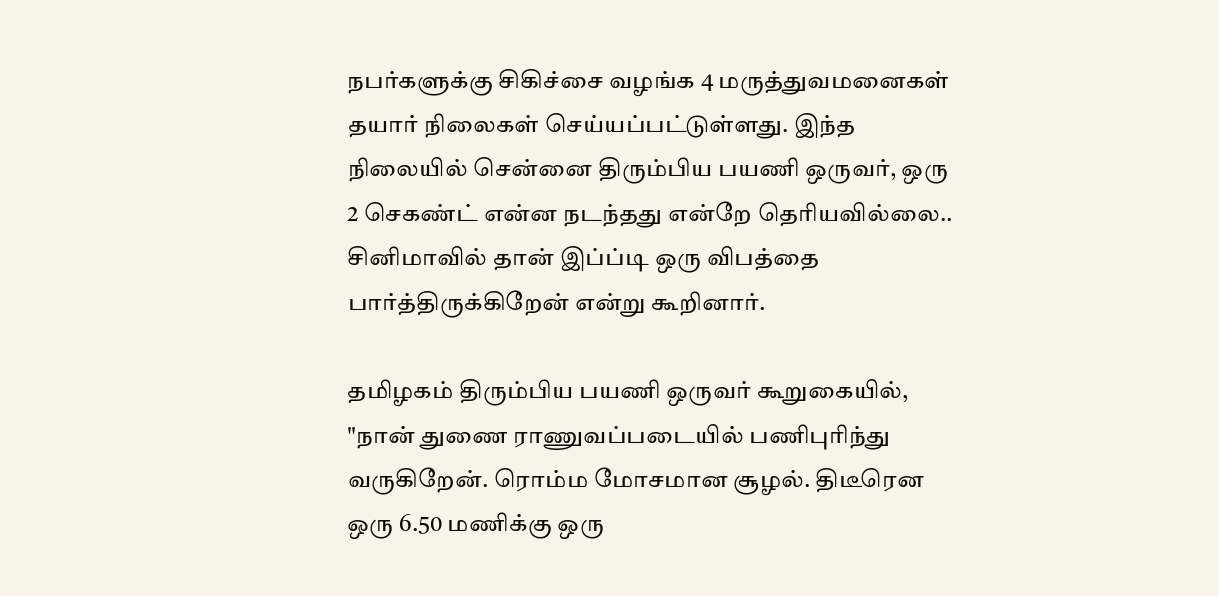நபர்களுக்கு சிகிச்சை வழங்க 4 மருத்துவமனைகள் தயார் நிலைகள் செய்யப்பட்டுள்ளது. இந்த நிலையில் சென்னை திரும்பிய பயணி ஒருவர், ஒரு 2 செகண்ட் என்ன நடந்தது என்றே தெரியவில்லை.. சினிமாவில் தான் இப்ப்டி ஒரு விபத்தை பார்த்திருக்கிறேன் என்று கூறினார்.

தமிழகம் திரும்பிய பயணி ஒருவர் கூறுகையில், "நான் துணை ராணுவப்படையில் பணிபுரிந்து வருகிறேன். ரொம்ம மோசமான சூழல். திடீரென ஒரு 6.50 மணிக்கு ஒரு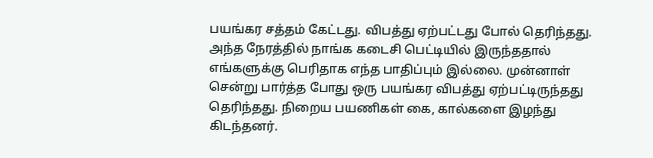பயங்கர சத்தம் கேட்டது. விபத்து ஏற்பட்டது போல் தெரிந்தது. அந்த நேரத்தில் நாங்க கடைசி பெட்டியில் இருந்ததால் எங்களுக்கு பெரிதாக எந்த பாதிப்பும் இல்லை. முன்னாள் சென்று பார்த்த போது ஒரு பயங்கர விபத்து ஏற்பட்டிருந்தது தெரிந்தது. நிறைய பயணிகள் கை, கால்களை இழந்து கிடந்தனர்.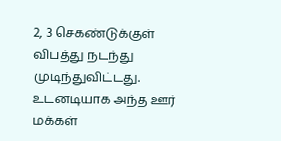2, 3 செகண்டுக்குள் விபத்து நடந்து முடிந்துவிட்டது. உடனடியாக அந்த ஊர் மக்கள்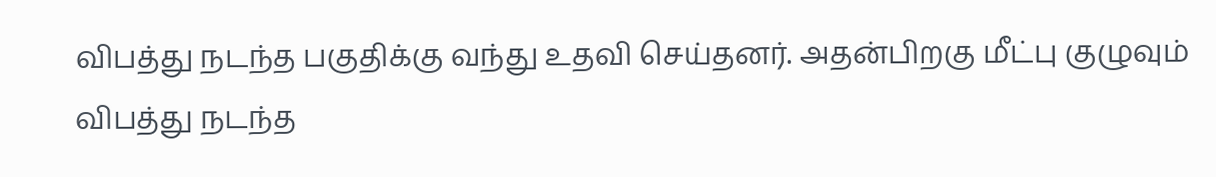விபத்து நடந்த பகுதிக்கு வந்து உதவி செய்தனர். அதன்பிறகு மீட்பு குழுவும் விபத்து நடந்த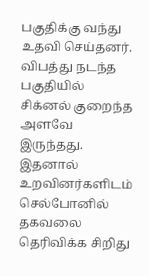பகுதிக்கு வந்து உதவி செய்தனர். விபத்து நடந்த பகுதியில் சிக்னல் குறைந்த அளவே இருந்தது. இதனால் உறவினர்களிடம் செல்போனில் தகவலை தெரிவிக்க சிறிது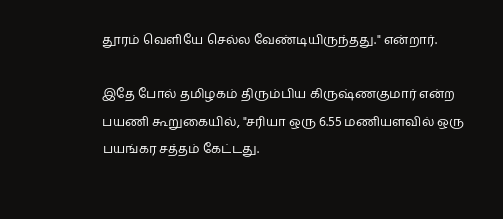தூரம் வெளியே செல்ல வேண்டியிருந்தது." என்றார்.

இதே போல் தமிழகம் திரும்பிய கிருஷ்ணகுமார் என்ற பயணி கூறுகையில், "சரியா ஒரு 6.55 மணியளவில் ஒரு பயங்கர சத்தம் கேட்டது.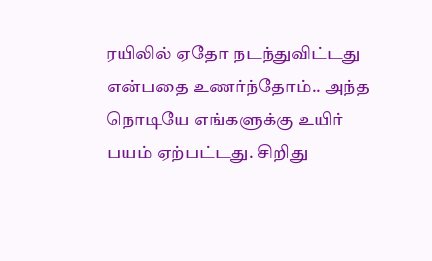ரயிலில் ஏதோ நடந்துவிட்டது என்பதை உணர்ந்தோம்.. அந்த நொடியே எங்களுக்கு உயிர் பயம் ஏற்பட்டது. சிறிது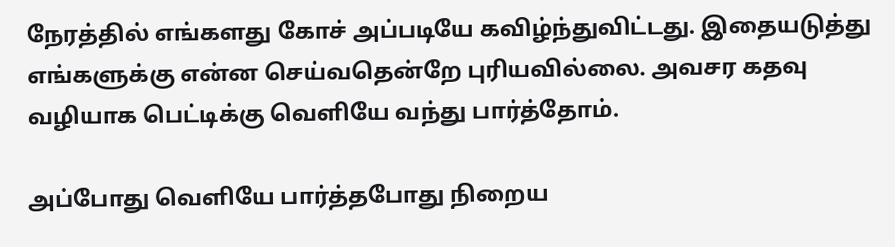நேரத்தில் எங்களது கோச் அப்படியே கவிழ்ந்துவிட்டது. இதையடுத்து எங்களுக்கு என்ன செய்வதென்றே புரியவில்லை. அவசர கதவு வழியாக பெட்டிக்கு வெளியே வந்து பார்த்தோம்.

அப்போது வெளியே பார்த்தபோது நிறைய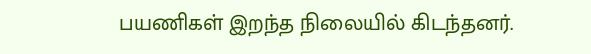பயணிகள் இறந்த நிலையில் கிடந்தனர்.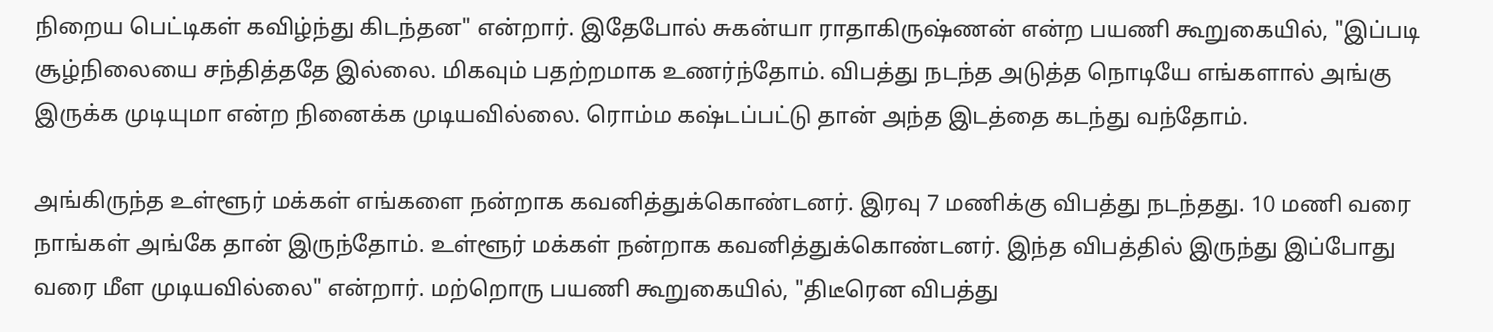நிறைய பெட்டிகள் கவிழ்ந்து கிடந்தன" என்றார். இதேபோல் சுகன்யா ராதாகிருஷ்ணன் என்ற பயணி கூறுகையில், "இப்படி சூழ்நிலையை சந்தித்ததே இல்லை. மிகவும் பதற்றமாக உணர்ந்தோம். விபத்து நடந்த அடுத்த நொடியே எங்களால் அங்கு இருக்க முடியுமா என்ற நினைக்க முடியவில்லை. ரொம்ம கஷ்டப்பட்டு தான் அந்த இடத்தை கடந்து வந்தோம்.

அங்கிருந்த உள்ளூர் மக்கள் எங்களை நன்றாக கவனித்துக்கொண்டனர். இரவு 7 மணிக்கு விபத்து நடந்தது. 10 மணி வரை நாங்கள் அங்கே தான் இருந்தோம். உள்ளூர் மக்கள் நன்றாக கவனித்துக்கொண்டனர். இந்த விபத்தில் இருந்து இப்போது வரை மீள முடியவில்லை" என்றார். மற்றொரு பயணி கூறுகையில், "திடீரென விபத்து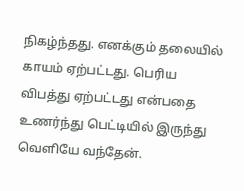நிகழ்ந்தது. எனக்கும் தலையில் காயம் ஏற்பட்டது. பெரிய விபத்து ஏற்பட்டது என்பதை உணர்ந்து பெட்டியில் இருந்து வெளியே வந்தேன்.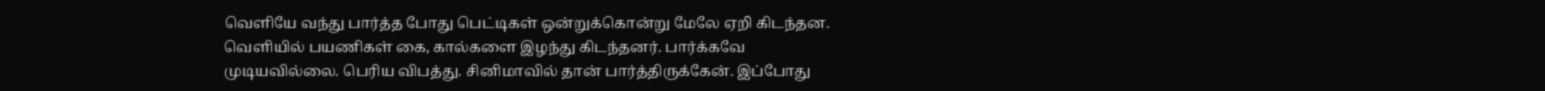வெளியே வந்து பார்த்த போது பெட்டிகள் ஒன்றுக்கொன்று மேலே ஏறி கிடந்தன. வெளியில் பயணிகள் கை, கால்களை இழந்து கிடந்தனர். பார்க்கவே முடியவில்லை. பெரிய விபத்து. சினிமாவில் தான் பார்த்திருக்கேன். இப்போது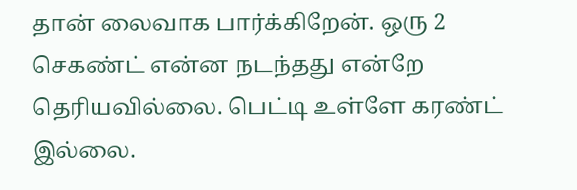தான் லைவாக பார்க்கிறேன். ஒரு 2 செகண்ட் என்ன நடந்தது என்றே தெரியவில்லை. பெட்டி உள்ளே கரண்ட் இல்லை.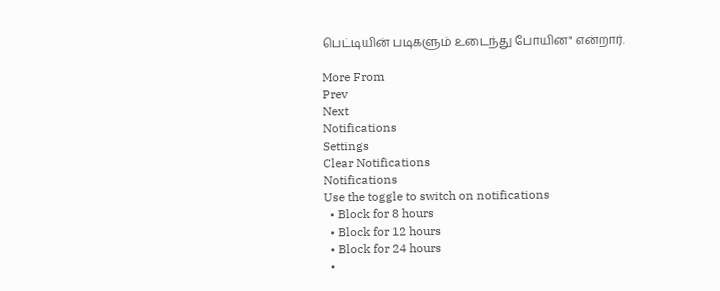பெட்டியின் படிகளும் உடைந்து போயின" என்றார்.

More From
Prev
Next
Notifications
Settings
Clear Notifications
Notifications
Use the toggle to switch on notifications
  • Block for 8 hours
  • Block for 12 hours
  • Block for 24 hours
  •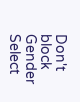Don't block
Gender
Select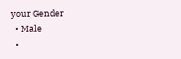your Gender
  • Male
  •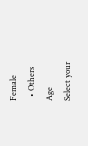Female
  • Others
Age
Select your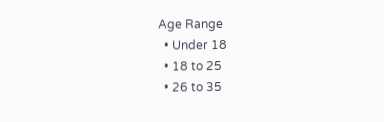Age Range
  • Under 18
  • 18 to 25
  • 26 to 35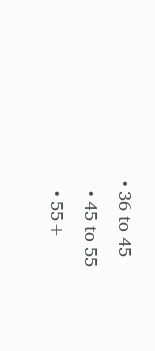• 36 to 45
  • 45 to 55
  • 55+